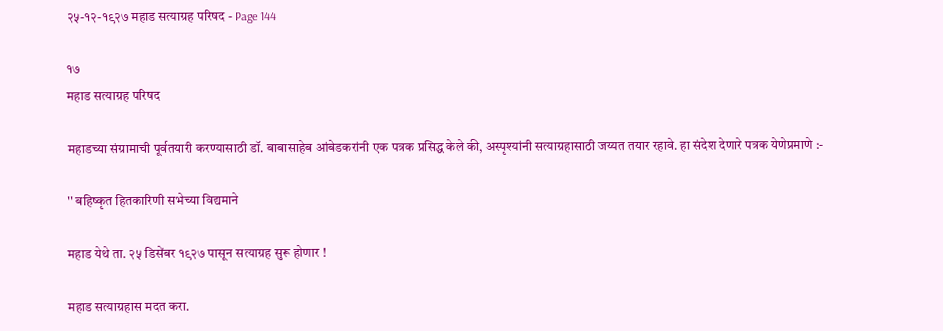२५-१२-१९२७ महाड सत्याग्रह परिषद - Page 144

१७
महाड सत्याग्रह परिषद

महाडच्या संग्रामाची पूर्वतयारी करण्यासाठी डॉ. बाबासाहेब आंबेडकरांनी एक पत्रक प्रसिद्ध केले की, अस्पृश्यांनी सत्याग्रहासाठी जय्यत तयार रहावे. हा संदेश देणारे पत्रक येणेप्रमाणे :-

'' बहिष्कृत हितकारिणी सभेच्या विद्यमाने

महाड येथे ता. २५ डिसेंबर १९२७ पासून सत्याग्रह सुरू होणार !

महाड सत्याग्रहास मदत करा.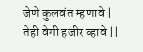जेणे कुलवंत म्हणावे | तेही वेगी हजीर व्हावे ||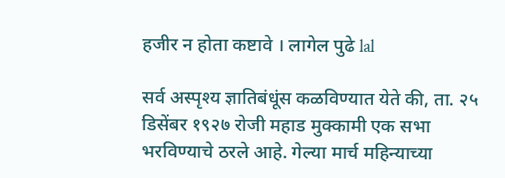हजीर न होता कष्टावे । लागेल पुढे lal

सर्व अस्पृश्य ज्ञातिबंधूंस कळविण्यात येते की, ता. २५ डिसेंबर १९२७ रोजी महाड मुक्कामी एक सभा भरविण्याचे ठरले आहे. गेल्या मार्च महिन्याच्या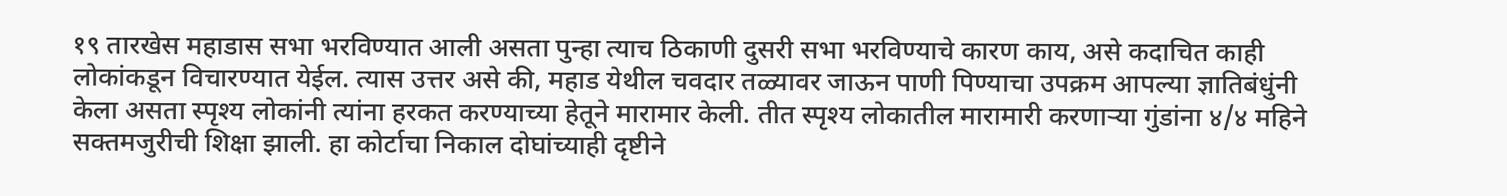१९ तारखेस महाडास सभा भरविण्यात आली असता पुन्हा त्याच ठिकाणी दुसरी सभा भरविण्याचे कारण काय, असे कदाचित काही लोकांकडून विचारण्यात येईल. त्यास उत्तर असे की, महाड येथील चवदार तळ्यावर जाऊन पाणी पिण्याचा उपक्रम आपल्या ज्ञातिबंधुंनी केला असता स्पृश्य लोकांनी त्यांना हरकत करण्याच्या हेतूने मारामार केली. तीत स्पृश्य लोकातील मारामारी करणाऱ्या गुंडांना ४/४ महिने सक्तमजुरीची शिक्षा झाली. हा कोर्टाचा निकाल दोघांच्याही दृष्टीने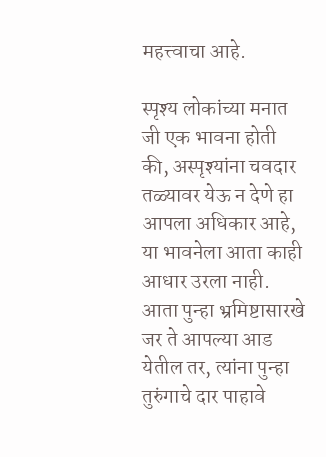महत्त्वाचा आहे.

स्पृश्य लोकांच्या मनात जी एक भावना होती की, अस्पृश्यांना चवदार तळ्यावर येऊ न देणे हा आपला अधिकार आहे, या भावनेला आता काही आधार उरला नाही. आता पुन्हा भ्रमिष्टासारखे जर ते आपल्या आड येतील तर, त्यांना पुन्हा तुरुंगाचे दार पाहावे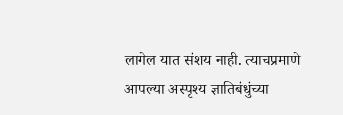लागेल यात संशय नाही. त्याचप्रमाणे आपल्या अस्पृश्य ज्ञातिबंधुंच्या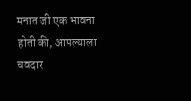मनात जी एक भावना होती की, आपल्याला चवदार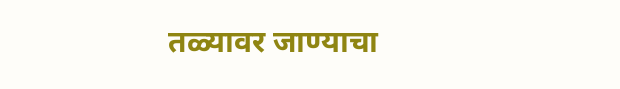तळ्यावर जाण्याचा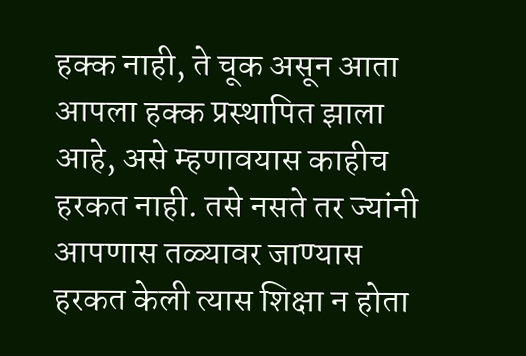हक्क नाही, ते चूक असून आता आपला हक्क प्रस्थापित झाला आहे, असे म्हणावयास काहीच हरकत नाही. तसे नसते तर ज्यांनी आपणास तळ्यावर जाण्यास हरकत केली त्यास शिक्षा न होता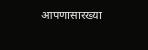आपणासारख्या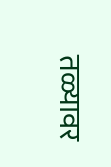तळ्यावर